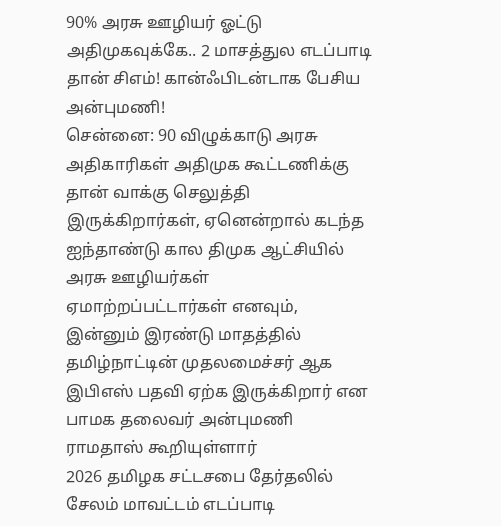90% அரசு ஊழியர் ஓட்டு அதிமுகவுக்கே.. 2 மாசத்துல எடப்பாடி தான் சிஎம்! கான்ஃபிடன்டாக பேசிய அன்புமணி!
சென்னை: 90 விழுக்காடு அரசு அதிகாரிகள் அதிமுக கூட்டணிக்கு தான் வாக்கு செலுத்தி இருக்கிறார்கள், ஏனென்றால் கடந்த ஐந்தாண்டு கால திமுக ஆட்சியில் அரசு ஊழியர்கள் ஏமாற்றப்பட்டார்கள் எனவும், இன்னும் இரண்டு மாதத்தில் தமிழ்நாட்டின் முதலமைச்சர் ஆக இபிஎஸ் பதவி ஏற்க இருக்கிறார் என பாமக தலைவர் அன்புமணி ராமதாஸ் கூறியுள்ளார்
2026 தமிழக சட்டசபை தேர்தலில் சேலம் மாவட்டம் எடப்பாடி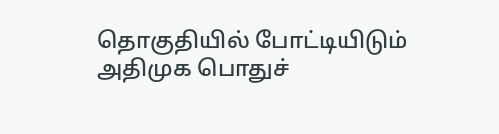தொகுதியில் போட்டியிடும் அதிமுக பொதுச்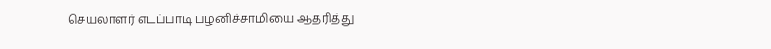செயலாளர் எடப்பாடி பழனிச்சாமியை ஆதரித்து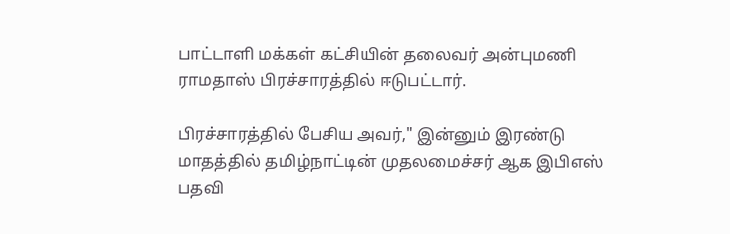பாட்டாளி மக்கள் கட்சியின் தலைவர் அன்புமணி ராமதாஸ் பிரச்சாரத்தில் ஈடுபட்டார்.

பிரச்சாரத்தில் பேசிய அவர்," இன்னும் இரண்டு மாதத்தில் தமிழ்நாட்டின் முதலமைச்சர் ஆக இபிஎஸ் பதவி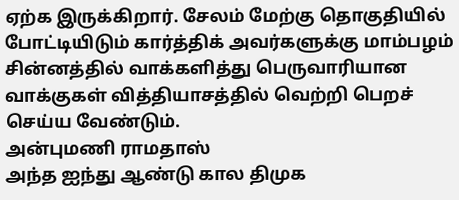ஏற்க இருக்கிறார். சேலம் மேற்கு தொகுதியில் போட்டியிடும் கார்த்திக் அவர்களுக்கு மாம்பழம் சின்னத்தில் வாக்களித்து பெருவாரியான வாக்குகள் வித்தியாசத்தில் வெற்றி பெறச் செய்ய வேண்டும்.
அன்புமணி ராமதாஸ்
அந்த ஐந்து ஆண்டு கால திமுக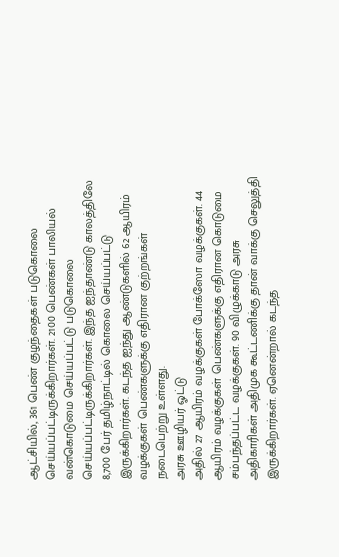ஆட்சியில், 361 பெண் குழந்தைகள் படுகொலை செய்யப்பட்டிருக்கிறார்கள். 2100 பெண்கள் பாலியல் வன்கொடுமை செய்யப்பட்டு படுகொலை செய்யப்பட்டிருக்கிறார்கள். இந்த ஐந்தாண்டு காலத்திலே 8,700 பேர் தமிழ்நாட்டில் கொலை செய்யப்பட்டு இருக்கிறார்கள். கடந்த ஐந்து ஆண்டுகளில் 62 ஆயிரம் வழக்குகள் பெண்களுக்கு எதிரான குற்றங்கள் நடைபெற்று உள்ளது.
அரசு ஊழியர் ஓட்டு
அதில் 27 ஆயிரம் வழக்குகள் போக்ஸோ வழக்குகள். 44 ஆயிரம் வழக்குகள் பெண்களுக்கு எதிரான கொடுமை சம்பந்தப்பட்ட வழக்குகள். 90 விழுக்காடு அரசு அதிகாரிகள் அதிமுக கூட்டணிக்கு தான் வாக்கு செலுத்தி இருக்கிறார்கள். ஏனென்றால் கடந்த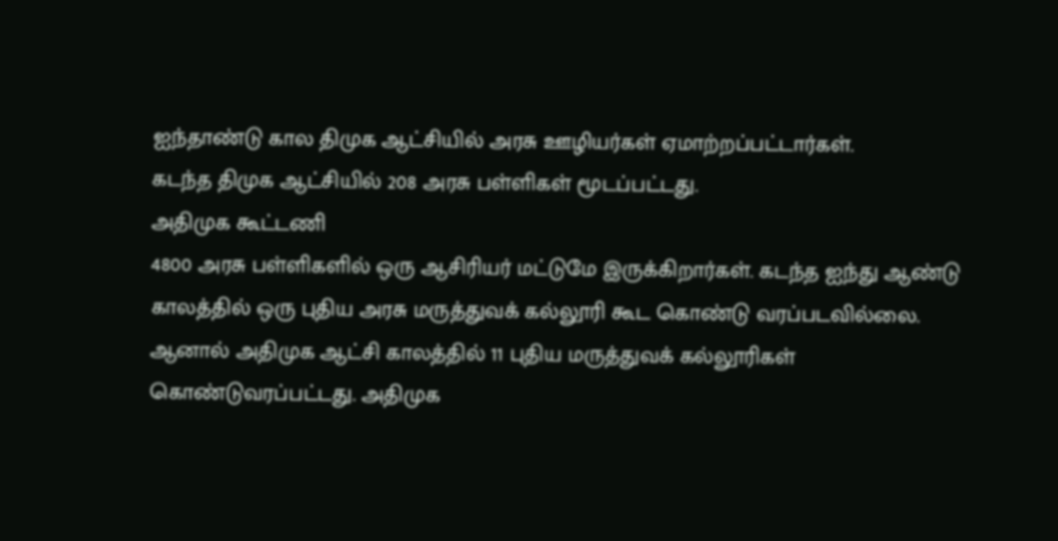ஐந்தாண்டு கால திமுக ஆட்சியில் அரசு ஊழியர்கள் ஏமாற்றப்பட்டார்கள்.
கடந்த திமுக ஆட்சியில் 208 அரசு பள்ளிகள் மூடப்பட்டது.
அதிமுக கூட்டணி
4800 அரசு பள்ளிகளில் ஒரு ஆசிரியர் மட்டுமே இருக்கிறார்கள். கடந்த ஐந்து ஆண்டு காலத்தில் ஒரு புதிய அரசு மருத்துவக் கல்லூரி கூட கொண்டு வரப்படவில்லை. ஆனால் அதிமுக ஆட்சி காலத்தில் 11 புதிய மருத்துவக் கல்லூரிகள் கொண்டுவரப்பட்டது. அதிமுக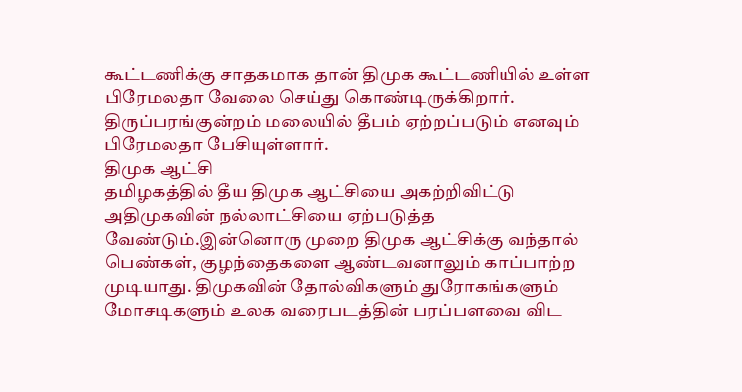கூட்டணிக்கு சாதகமாக தான் திமுக கூட்டணியில் உள்ள பிரேமலதா வேலை செய்து கொண்டிருக்கிறார். திருப்பரங்குன்றம் மலையில் தீபம் ஏற்றப்படும் எனவும் பிரேமலதா பேசியுள்ளார்.
திமுக ஆட்சி
தமிழகத்தில் தீய திமுக ஆட்சியை அகற்றிவிட்டு அதிமுகவின் நல்லாட்சியை ஏற்படுத்த வேண்டும்.இன்னொரு முறை திமுக ஆட்சிக்கு வந்தால் பெண்கள், குழந்தைகளை ஆண்டவனாலும் காப்பாற்ற முடியாது. திமுகவின் தோல்விகளும் துரோகங்களும் மோசடிகளும் உலக வரைபடத்தின் பரப்பளவை விட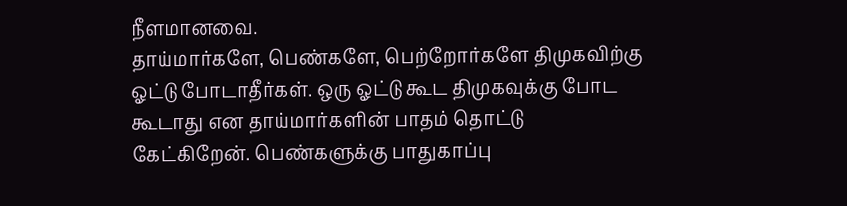நீளமானவை.
தாய்மார்களே, பெண்களே, பெற்றோர்களே திமுகவிற்கு ஓட்டு போடாதீர்கள். ஒரு ஓட்டு கூட திமுகவுக்கு போட கூடாது என தாய்மார்களின் பாதம் தொட்டு கேட்கிறேன். பெண்களுக்கு பாதுகாப்பு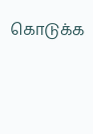கொடுக்க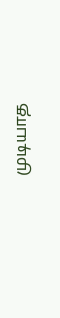முடியாத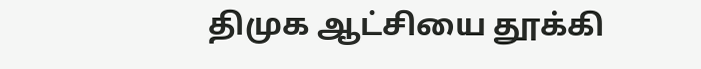திமுக ஆட்சியை தூக்கி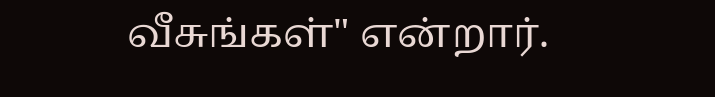வீசுங்கள்" என்றார்.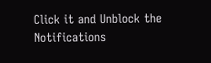Click it and Unblock the Notifications